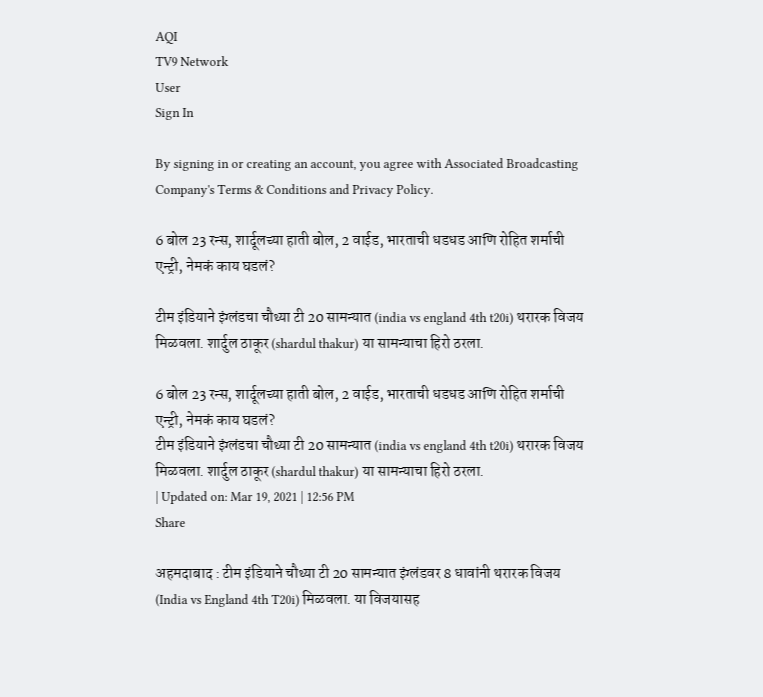AQI
TV9 Network
User
Sign In

By signing in or creating an account, you agree with Associated Broadcasting Company's Terms & Conditions and Privacy Policy.

6 बोल 23 रन्स, शार्दूलच्या हाती बोल, 2 वाईड, भारताची धडधड आणि रोहित शर्माची एन्ट्री, नेमकं काय घडलं?

टीम इंडियाने इंग्लंडचा चौथ्या टी 20 सामन्यात (india vs england 4th t20i) थरारक विजय मिळवला. शार्दुल ठाकूर (shardul thakur) या सामन्याचा हिरो ठरला.

6 बोल 23 रन्स, शार्दूलच्या हाती बोल, 2 वाईड, भारताची धडधड आणि रोहित शर्माची एन्ट्री, नेमकं काय घडलं?
टीम इंडियाने इंग्लंडचा चौथ्या टी 20 सामन्यात (india vs england 4th t20i) थरारक विजय मिळवला. शार्दुल ठाकूर (shardul thakur) या सामन्याचा हिरो ठरला.
| Updated on: Mar 19, 2021 | 12:56 PM
Share

अहमदाबाद : टीम इंडियाने चौथ्या टी 20 सामन्यात इंग्लंडवर 8 धावांनी थरारक विजय (India vs England 4th T20i) मिळवला. या विजयासह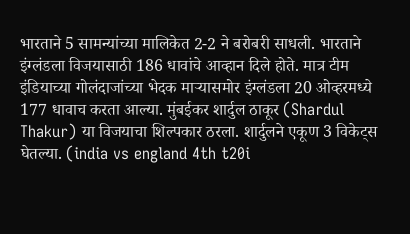भारताने 5 सामन्यांच्या मालिकेत 2-2 ने बरोबरी साधली. भारताने इंग्लंडला विजयासाठी 186 धावांचे आव्हान दिले होते. मात्र टीम इंडियाच्या गोलंदाजांच्या भेदक माऱ्यासमोर इंग्लंडला 20 ओव्हरमध्ये 177 धावाच करता आल्या. मुंबईकर शार्दुल ठाकूर (Shardul Thakur) या विजयाचा शिल्पकार ठरला. शार्दुलने एकूण 3 विकेट्स घेतल्या. (india vs england 4th t20i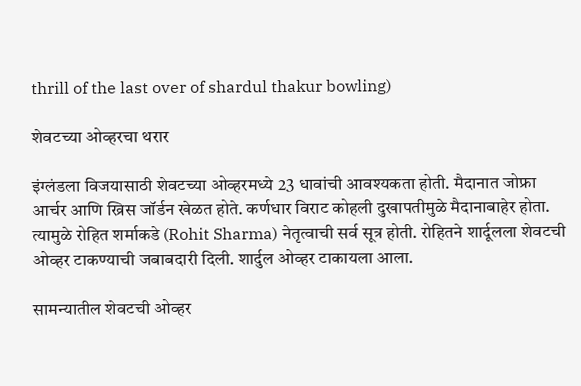thrill of the last over of shardul thakur bowling)

शेवटच्या ओव्हरचा थरार

इंग्लंडला विजयासाठी शेवटच्या ओव्हरमध्ये 23 धावांची आवश्यकता होती. मैदानात जोफ्रा आर्चर आणि ख्रिस जॉर्डन खेळत होते. कर्णधार विराट कोहली दुखापतीमुळे मैदानाबाहेर होता. त्यामुळे रोहित शर्माकडे (Rohit Sharma) नेतृत्वाची सर्व सूत्र होती. रोहितने शार्दूलला शेवटची ओव्हर टाकण्याची जबाबदारी दिली. शार्दुल ओव्हर टाकायला आला.

सामन्यातील शेवटची ओव्हर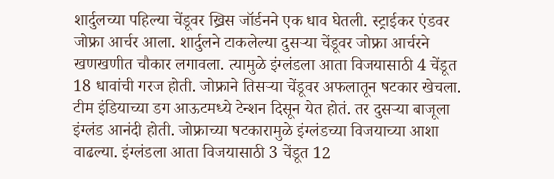शार्दुलच्या पहिल्या चेंडूवर ख्रिस जॉर्डनने एक धाव घेतली. स्ट्राईकर एंडवर जोफ्रा आर्चर आला. शार्दुलने टाकलेल्या दुसऱ्या चेंडूवर जोफ्रा आर्चरने खणखणीत चौकार लगावला. त्यामुळे इंग्लंडला आता विजयासाठी 4 चेंडूत 18 धावांची गरज होती. जोफ्राने तिसऱ्या चेंडूवर अफलातून षटकार खेचला. टीम इंडियाच्या डग आऊटमध्ये टेन्शन दिसून येत होतं. तर दुसऱ्या बाजूला इंग्लंड आनंदी होती. जोफ्राच्या षटकारामुळे इंग्लंडच्या विजयाच्या आशा वाढल्या. इंग्लंडला आता विजयासाठी 3 चेंडूत 12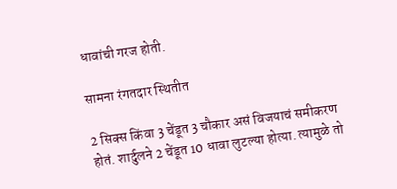धावांची गरज होती.

सामना रंगतदार स्थितीत

2 सिक्स किंवा 3 चेंडूत 3 चौकार असं विजयाचं समीकरण होतं. शार्दुलने 2 चेंडूत 10 धावा लुटल्या होत्या. त्यामुळे तो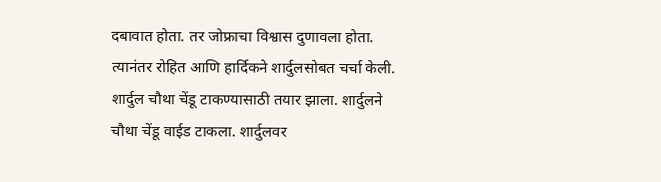दबावात होता. तर जोफ्राचा विश्वास दुणावला होता. त्यानंतर रोहित आणि हार्दिकने शार्दुलसोबत चर्चा केली. शार्दुल चौथा चेंडू टाकण्यासाठी तयार झाला. शार्दुलने चौथा चेंडू वाईड टाकला. शार्दुलवर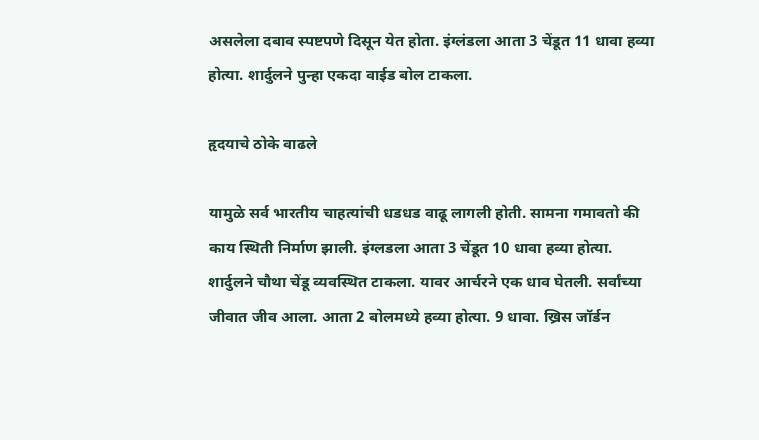असलेला दबाव स्पष्टपणे दिसून येत होता. इंग्लंडला आता 3 चेंडूत 11 धावा हव्या होत्या. शार्दुलने पुन्हा एकदा वाईड बोल टाकला.

हृदयाचे ठोके वाढले

यामुळे सर्व भारतीय चाहत्यांची धडधड वाढू लागली होती. सामना गमावतो की काय स्थिती निर्माण झाली. इंग्लडला आता 3 चेंडूत 10 धावा हव्या होत्या. शार्दुलने चौथा चेंडू व्यवस्थित टाकला. यावर आर्चरने एक धाव घेतली. सर्वांच्या जीवात जीव आला. आता 2 बोलमध्ये हव्या होत्या. 9 धावा. ख्रिस जॉर्डन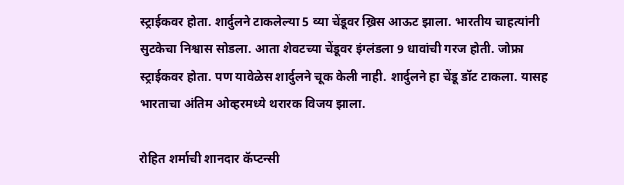स्ट्राईकवर होता. शार्दुलने टाकलेल्या 5 व्या चेंडूवर ख्रिस आऊट झाला. भारतीय चाहत्यांनी सुटकेचा निश्वास सोडला. आता शेवटच्या चेंडूवर इंग्लंडला 9 धावांची गरज होती. जोफ्रा स्ट्राईकवर होता. पण यावेळेस शार्दुलने चूक केली नाही. शार्दुलने हा चेंडू डॉट टाकला. यासह भारताचा अंतिम ओव्हरमध्ये थरारक विजय झाला.

रोहित शर्माची शानदार कॅप्टन्सी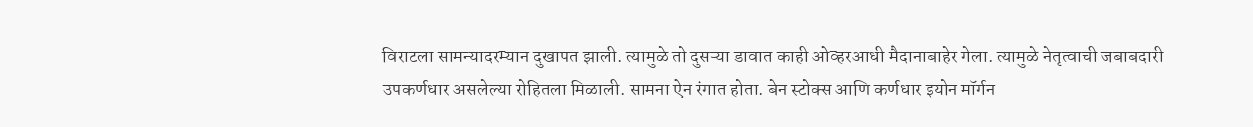विराटला सामन्यादरम्यान दुखापत झाली. त्यामुळे तो दुसऱ्या डावात काही ओव्हरआधी मैदानाबाहेर गेला. त्यामुळे नेतृत्वाची जबाबदारी उपकर्णधार असलेल्या रोहितला मिळाली. सामना ऐन रंगात होता. बेन स्टोक्स आणि कर्णधार इयोन मॉर्गन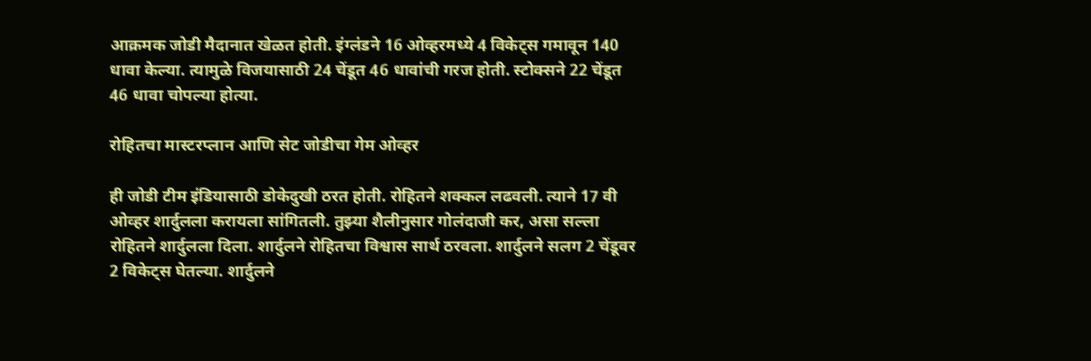आक्रमक जोडी मैदानात खेळत होती. इंग्लंडने 16 ओव्हरमध्ये 4 विकेट्स गमावून 140 धावा केल्या. त्यामुळे विजयासाठी 24 चेंडूत 46 धावांची गरज होती. स्टोक्सने 22 चेंडूत 46 धावा चोपल्या होत्या.

रोहितचा मास्टरप्लान आणि सेट जोडीचा गेम ओव्हर

ही जोडी टीम इंडियासाठी डोकेदुखी ठरत होती. रोहितने शक्कल लढवली. त्याने 17 वी ओव्हर शार्दुलला करायला सांगितली. तुझ्या शैलीनुसार गोलंदाजी कर, असा सल्ला रोहितने शार्दुलला दिला. शार्दुलने रोहितचा विश्वास सार्थ ठरवला. शार्दुलने सलग 2 चेंडूवर 2 विकेट्स घेतल्या. शार्दुलने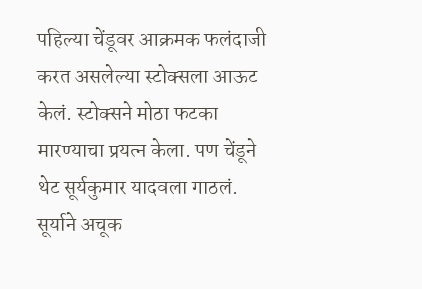पहिल्या चेंडूवर आक्रमक फलंदाजी करत असलेल्या स्टोक्सला आऊट केलं. स्टोक्सने मोठा फटका मारण्याचा प्रयत्न केला. पण चेंडूने थेट सूर्यकुमार यादवला गाठलं. सूर्याने अचूक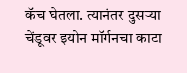कॅच घेतला. त्यानंतर दुसऱ्या चेंडूवर इयोन मॉर्गनचा काटा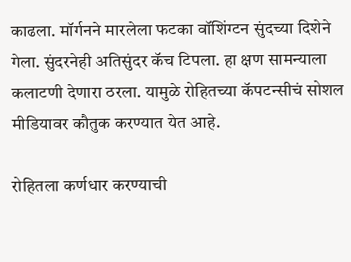काढला. मॉर्गनने मारलेला फटका वॉशिंग्टन सुंदच्या दिशेने गेला. सुंदरनेही अतिसुंदर कॅच टिपला. हा क्षण सामन्याला कलाटणी देणारा ठरला. यामुळे रोहितच्या कॅपटन्सीचं सोशल मीडियावर कौतुक करण्यात येत आहे.

रोहितला कर्णधार करण्याची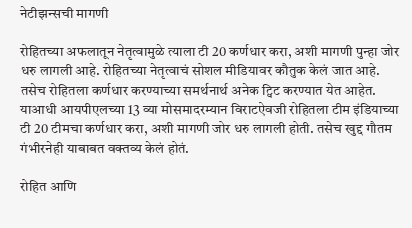नेटीझन्सची मागणी

रोहितच्या अफलातून नेतृत्वामुळे त्याला टी 20 कर्णधार करा, अशी मागणी पुन्हा जोर धरु लागली आहे. रोहितच्या नेतृत्वाचं सोशल मीडियावर कौतुक केलं जात आहे. तसेच रोहितला कर्णधार करण्याच्या समर्थनार्थ अनेक ट्विट करण्यात येत आहेत. याआधी आयपीएलच्या 13 व्या मोसमादरम्यान विराटऐवजी रोहितला टीम इंडियाच्या टी 20 टीमचा कर्णधार करा, अशी मागणी जोर धरु लागली होती. तसेच खुद्द गौतम गंभीरनेही याबाबत वक्तव्य केलं होतं.

रोहित आणि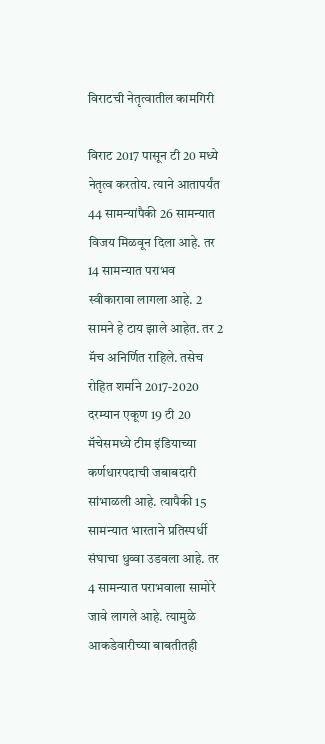विराटची नेतृत्वातील कामगिरी

विराट 2017 पासून टी 20 मध्ये नेतृत्व करतोय. त्याने आतापर्यंत 44 सामन्यांपैकी 26 सामन्यात विजय मिळवून दिला आहे. तर 14 सामन्यात पराभव स्वीकारावा लागला आहे. 2 सामने हे टाय झाले आहेत. तर 2 मॅच अनिर्णित राहिले. तसेच रोहित शर्माने 2017-2020 दरम्यान एकूण 19 टी 20 मॅचेसमध्ये टीम इंडियाच्या कर्णधारपदाची जबाबदारी सांभाळली आहे. त्यापैकी 15 सामन्यात भारताने प्रतिस्पर्धी संघाचा धुव्वा उडवला आहे. तर 4 सामन्यात पराभवाला सामोरे जावे लागले आहे. त्यामुळे आकडेवारीच्या बाबतीतही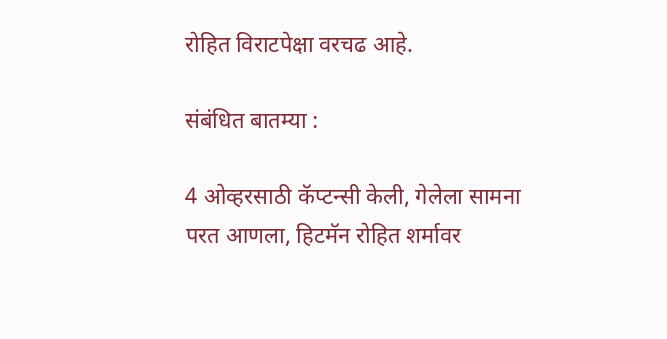रोहित विराटपेक्षा वरचढ आहे.

संबंधित बातम्या :

4 ओव्हरसाठी कॅप्टन्सी केली, गेलेला सामना परत आणला, हिटमॅन रोहित शर्मावर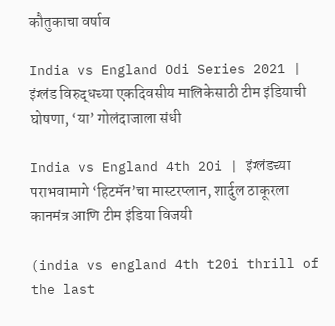कौतुकाचा वर्षाव

India vs England Odi Series 2021 | इंग्लंड विरुद्धच्या एकदिवसीय मालिकेसाठी टीम इंडियाची घोषणा, ‘या’ गोलंदाजाला संधी

India vs England 4th 2Oi | इंग्लंडच्या पराभवामागे ‘हिटमॅन’चा मास्टरप्लान, शार्दुल ठाकूरला कानमंत्र आणि टीम इंडिया विजयी

(india vs england 4th t20i thrill of the last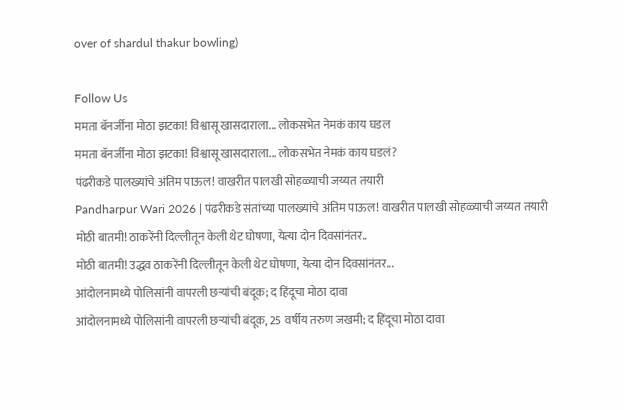over of shardul thakur bowling)

Follow Us
ममता बॅनर्जींना मोठा झटका! विश्वासू खासदाराला... लोकसभेत नेमकं काय घडल
ममता बॅनर्जींना मोठा झटका! विश्वासू खासदाराला... लोकसभेत नेमकं काय घडलं?
पंढरीकडे पालख्यांचे अंतिम पाऊल! वाखरीत पालखी सोहळ्याची जय्यत तयारी
Pandharpur Wari 2026 | पंढरीकडे संतांच्या पालख्यांचे अंतिम पाऊल! वाखरीत पालखी सोहळ्याची जय्यत तयारी
मोठी बातमी! ठाकरेंनी दिल्लीतून केली थेट घोषणा, येत्या दोन दिवसांनंतर..
मोठी बातमी! उद्धव ठाकरेंनी दिल्लीतून केली थेट घोषणा, येत्या दोन दिवसांनंतर...
आंदोलनामध्ये पोलिसांनी वापरली छऱ्यांची बंदूक; द हिंदूचा मोठा दावा
आंदोलनामध्ये पोलिसांनी वापरली छऱ्यांची बंदूक, 25 वर्षीय तरुण जखमी; द हिंदूचा मोठा दावा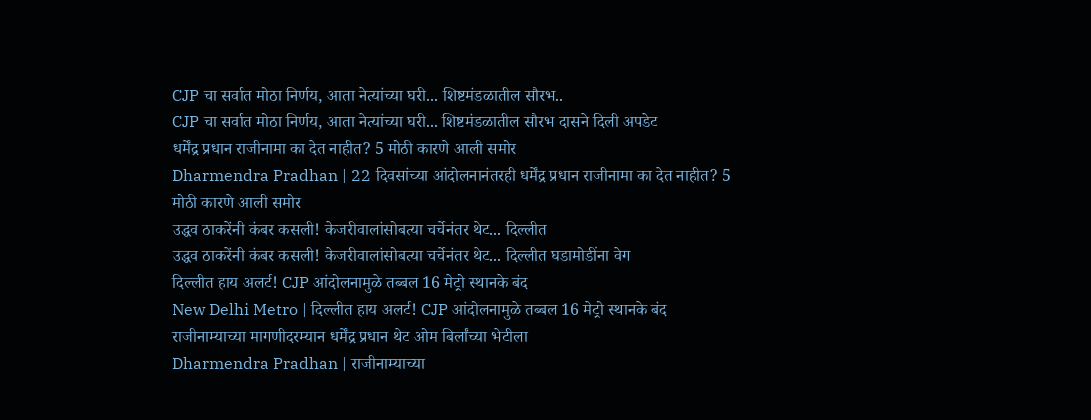CJP चा सर्वात मोठा निर्णय, आता नेत्यांच्या घरी... शिष्टमंडळातील सौरभ..
CJP चा सर्वात मोठा निर्णय, आता नेत्यांच्या घरी... शिष्टमंडळातील सौरभ दासने दिली अपडेट
धर्मेंद्र प्रधान राजीनामा का देत नाहीत? 5 मोठी कारणे आली समोर
Dharmendra Pradhan | 22 दिवसांच्या आंदोलनानंतरही धर्मेंद्र प्रधान राजीनामा का देत नाहीत? 5 मोठी कारणे आली समोर
उद्धव ठाकरेंनी कंबर कसली! केजरीवालांसोबत्या चर्चेनंतर थेट... दिल्लीत
उद्धव ठाकरेंनी कंबर कसली! केजरीवालांसोबत्या चर्चेनंतर थेट... दिल्लीत घडामोडींना वेग
दिल्लीत हाय अलर्ट! CJP आंदोलनामुळे तब्बल 16 मेट्रो स्थानके बंद
New Delhi Metro | दिल्लीत हाय अलर्ट! CJP आंदोलनामुळे तब्बल 16 मेट्रो स्थानके बंद
राजीनाम्याच्या मागणीदरम्यान धर्मेंद्र प्रधान थेट ओम बिर्लांच्या भेटीला
Dharmendra Pradhan | राजीनाम्याच्या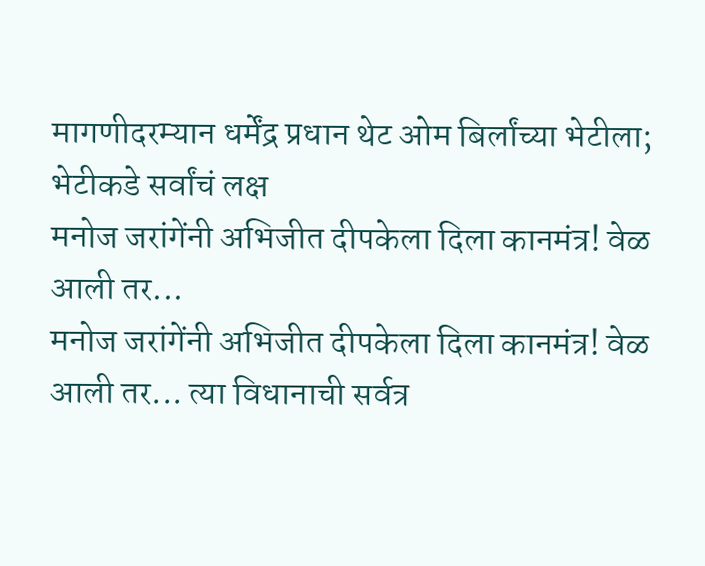मागणीदरम्यान धर्मेंद्र प्रधान थेट ओम बिर्लांच्या भेटीला; भेटीकडे सर्वांचं लक्ष
मनोज जरांगेंनी अभिजीत दीपकेला दिला कानमंत्र! वेळ आली तर...
मनोज जरांगेंनी अभिजीत दीपकेला दिला कानमंत्र! वेळ आली तर... त्या विधानाची सर्वत्र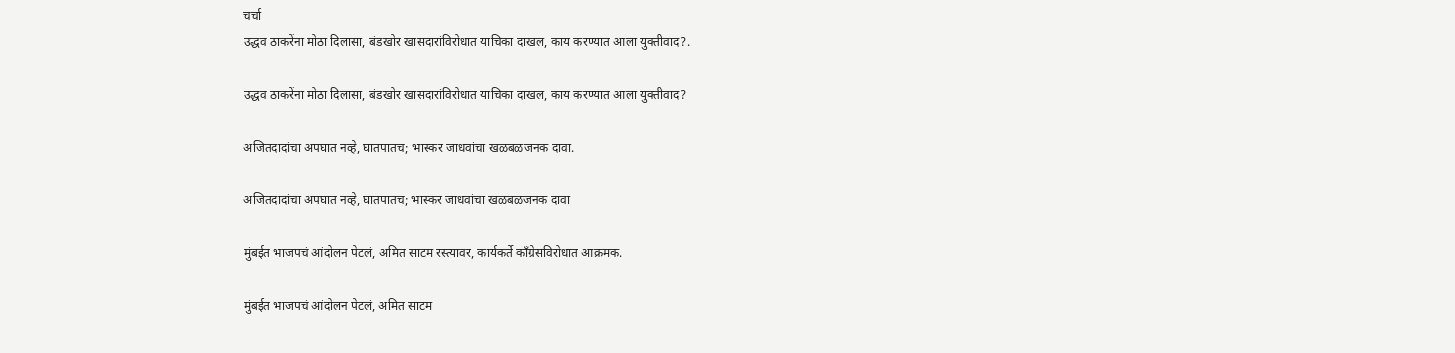चर्चा
उद्धव ठाकरेंना मोठा दिलासा, बंडखोर खासदारांविरोधात याचिका दाखल, काय करण्यात आला युक्तीवाद?.

उद्धव ठाकरेंना मोठा दिलासा, बंडखोर खासदारांविरोधात याचिका दाखल, काय करण्यात आला युक्तीवाद?

अजितदादांचा अपघात नव्हे, घातपातच; भास्कर जाधवांचा खळबळजनक दावा.

अजितदादांचा अपघात नव्हे, घातपातच; भास्कर जाधवांचा खळबळजनक दावा

मुंबईत भाजपचं आंदोलन पेटलं, अमित साटम रस्त्यावर, कार्यकर्ते काँग्रेसविरोधात आक्रमक.

मुंबईत भाजपचं आंदोलन पेटलं, अमित साटम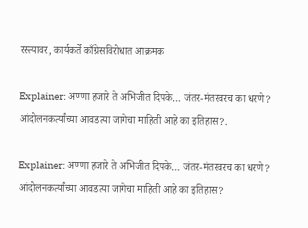रस्त्यावर, कार्यकर्ते काँग्रेसविरोधात आक्रमक

Explainer: अण्णा हजारे ते अभिजीत दिपके… जंतर-मंतरवरच का धरणे? आंदोलनकर्त्यांच्या आवडत्या जागेचा माहिती आहे का इतिहास?.

Explainer: अण्णा हजारे ते अभिजीत दिपके… जंतर-मंतरवरच का धरणे? आंदोलनकर्त्यांच्या आवडत्या जागेचा माहिती आहे का इतिहास?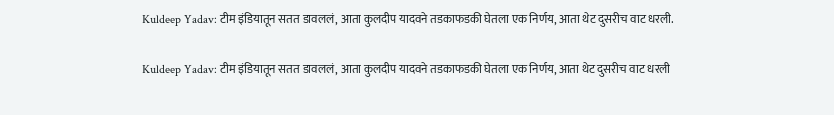Kuldeep Yadav: टीम इंडियातून सतत डावललं, आता कुलदीप यादवने तडकाफडकी घेतला एक निर्णय, आता थेट दुसरीच वाट धरली.

Kuldeep Yadav: टीम इंडियातून सतत डावललं, आता कुलदीप यादवने तडकाफडकी घेतला एक निर्णय, आता थेट दुसरीच वाट धरली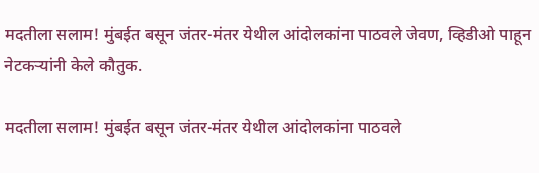मदतीला सलाम! मुंबईत बसून जंतर-मंतर येथील आंदोलकांना पाठवले जेवण, व्हिडीओ पाहून नेटकऱ्यांनी केले कौतुक.

मदतीला सलाम! मुंबईत बसून जंतर-मंतर येथील आंदोलकांना पाठवले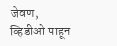जेवण, व्हिडीओ पाहून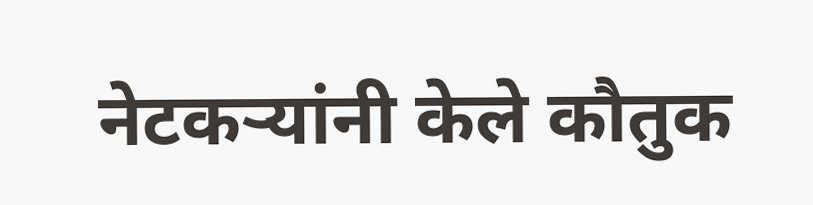नेटकऱ्यांनी केले कौतुक